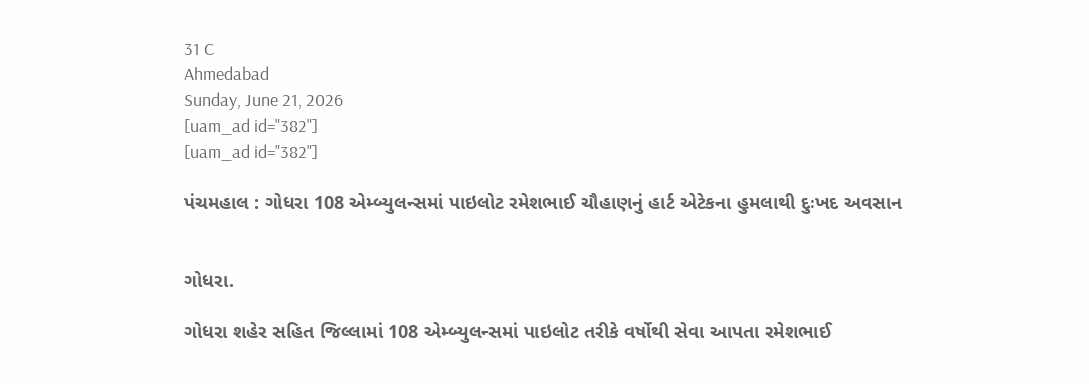31 C
Ahmedabad
Sunday, June 21, 2026
[uam_ad id="382"]
[uam_ad id="382"]

પંચમહાલ : ગોધરા 108 એમ્બ્યુલન્સમાં પાઇલોટ રમેશભાઈ ચૌહાણનું હાર્ટ એટેકના હુમલાથી દુઃખદ અવસાન


ગોધરા.

ગોધરા શહેર સહિત જિલ્લામાં 108 એમ્બ્યુલન્સમાં પાઇલોટ તરીકે વર્ષોથી સેવા આપતા રમેશભાઈ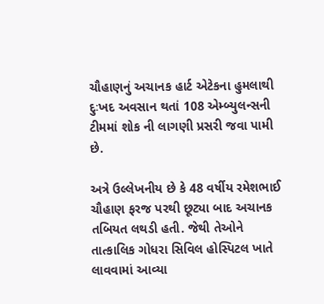ચૌહાણનું અચાનક હાર્ટ એટેકના હુમલાથી દુઃખદ અવસાન થતાં 108 એમ્બ્યુલન્સની ટીમમાં શોક ની લાગણી પ્રસરી જવા પામી છે.

અત્રે ઉલ્લેખનીય છે કે 48 વર્ષીય રમેશભાઈ ચૌહાણ ફરજ પરથી છૂટ્યા બાદ અચાનક તબિયત લથડી હતી. જેથી તેઓને તાત્કાલિક ગોધરા સિવિલ હોસ્પિટલ ખાતે લાવવામાં આવ્યા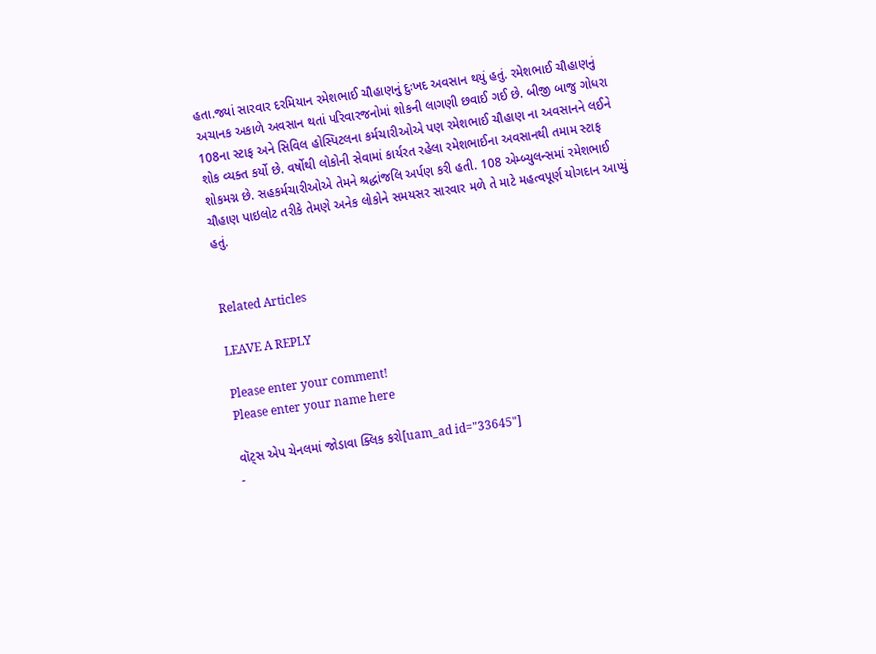હતા.જ્યાં સારવાર દરમિયાન રમેશભાઈ ચૌહાણનું દુઃખદ અવસાન થયું હતું. રમેશભાઈ ચૌહાણનું અચાનક અકાળે અવસાન થતાં પરિવારજનોમાં શોકની લાગણી છવાઈ ગઈ છે. બીજી બાજુ ગોધરા 108ના સ્ટાફ અને સિવિલ હોસ્પિટલના કર્મચારીઓએ પણ રમેશભાઈ ચૌહાણ ના અવસાનને લઈને શોક વ્યક્ત કર્યો છે. વર્ષોથી લોકોની સેવામાં કાર્યરત રહેલા રમેશભાઈના અવસાનથી તમામ સ્ટાફ શોકમગ્ન છે. સહકર્મચારીઓએ તેમને શ્રદ્ધાંજલિ અર્પણ કરી હતી. 108 એમ્બ્યુલન્સમાં રમેશભાઈ ચૌહાણ પાઇલોટ તરીકે તેમણે અનેક લોકોને સમયસર સારવાર મળે તે માટે મહત્વપૂર્ણ યોગદાન આપ્યું હતું.


Related Articles

LEAVE A REPLY

Please enter your comment!
Please enter your name here

વૉટ્સ એપ ચેનલમાં જોડાવા ક્લિક કરો[uam_ad id="33645"]
-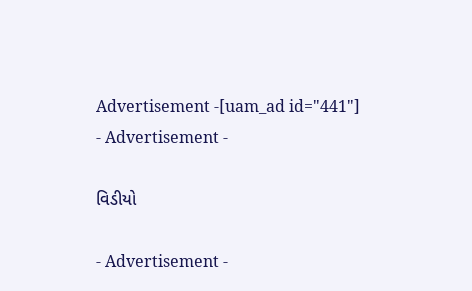Advertisement -[uam_ad id="441"]
- Advertisement -

વિડીયો

- Advertisement -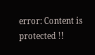error: Content is protected !!